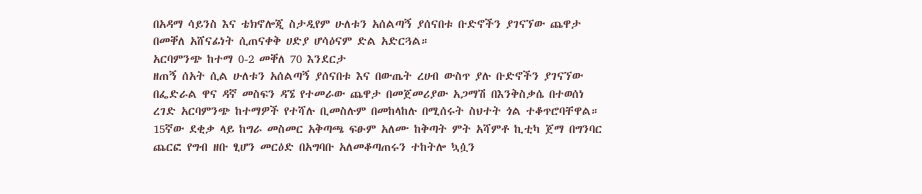በአዳማ ሳይንስ እና ቴክኖሎጂ ስታዲየም ሁለቱን አሰልጣኝ ያሰናበቱ ቡድኖችን ያገናኘው ጨዋታ በመቐለ አሸናፊነት ሲጠናቀቅ ሀድያ ሆሳዕናም ድል አድርጓል።
አርባምንጭ ከተማ 0-2 መቐለ 70 እንደርታ
ዘጠኝ ሰአት ሲል ሁለቱን አሰልጣኝ ያሰናበቱ እና በውጤት ረሀብ ውስጥ ያሉ ቡድኖችን ያገናኘው በፌድራል ዋና ዳኛ መስፍን ዳኜ የተመራው ጨዋታ በመጀመሪያው አጋማሽ በእንቅስቃሴ በተወሰነ ረገድ አርባምንጭ ከተማዎች የተሻሉ ቢመስሉም በመከላከሉ በሚሰሩት ስህተት ጎል ተቆጥሮባቸዋል። 15ኛው ደቂቃ ላይ ከግራ መስመር አቅጣጫ ፍፁም አለሙ ከቅጣት ምት አሻምቶ ኪቲካ ጀማ በግንባር ጨርፎ የግብ ዘቡ ፂሆን መርዕድ በአግባቡ አለመቆጣጠሩን ተከትሎ ኳሷን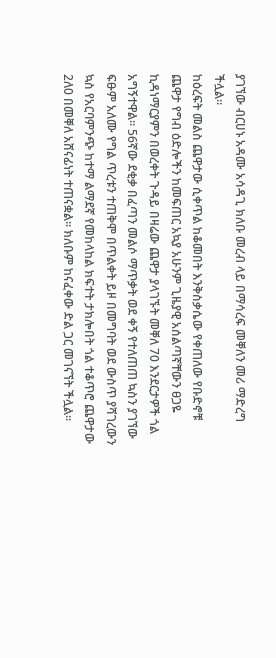ያገኘው ብርሀኑ አዳሙ አሳዳጊ ክለቡ መረብ ላይ በማሳረፍ መቐለን መሪ ማድረግ ችሏል።
ከዕረፍት መልስ ጨዋታው ሲቀጥል ከቆመበት እንቅስቃሴው የቀጠለው የቡድኖቹ ጨዋታ የግብ ዕድሎችን ከመፍጠር አኳያ አሁንም ጊዜያዊ አሰልጣኛቸውን ፀጋዬ ኪዳነማርያምን በወረቀት ጉዳይ በዛሬው ጨዋታ ያላገኙት መቐለ 70 እንደርታዎች ጎል አግኝተዋል። 56ኛው ደቂቃ በፈጣን መልሶ ማጥቃት ወደ ቀኝ የተለጠጠ ኳስን ያገኘው ፍፁም አለሙ የግል ጥረቱን ተጠቅሞ በጥልቀት ይዞ በመግባት ወደ ውስጥ ያሻገረውን ኳስ የአርባምንጭ ከተማ ልማደኛ የመከላከል ክፍተት ታክሎበት ጎል ተቆጥሮ ጨዋታው 2ለ0 በመቐለ አሸናፊነት ተጠናቋል። ክለቡም ከናፈቀው ድል ጋር መገናኘት ችሏል።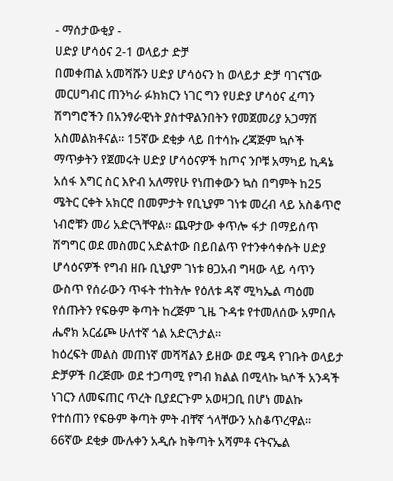- ማሰታውቂያ -
ሀድያ ሆሳዕና 2-1 ወላይታ ድቻ
በመቀጠል አመሻሹን ሀድያ ሆሳዕናን ከ ወላይታ ድቻ ባገናኘው መርሀግብር ጠንካራ ፉክክርን ነገር ግን የሀድያ ሆሳዕና ፈጣን ሽግግሮችን በአንፃራዊነት ያስተዋልንበትን የመጀመሪያ አጋማሽ አስመልክቶናል። 15ኛው ደቂቃ ላይ በተሳኩ ረጃጅም ኳሶች ማጥቃትን የጀመሩት ሀድያ ሆሳዕናዎች ከጦና ንቦቹ አማካይ ኪዳኔ አሰፋ እግር ስር እዮብ አለማየሁ የነጠቀውን ኳስ በግምት ከ25 ሜትር ርቀት አክርሮ በመምታት የቢኒያም ገነቱ መረብ ላይ አስቆጥሮ ነብሮቹን መሪ አድርጓቸዋል። ጨዋታው ቀጥሎ ፋታ በማይሰጥ ሽግግር ወደ መስመር አድልተው በይበልጥ የተንቀሳቀሱት ሀድያ ሆሳዕናዎች የግብ ዘቡ ቢኒያም ገነቱ ፀጋአብ ግዛው ላይ ሳጥን ውስጥ የሰራውን ጥፋት ተከትሎ የዕለቱ ዳኛ ሚካኤል ጣዕመ የሰጡትን የፍፁም ቅጣት ከረጅም ጊዜ ጉዳቱ የተመለሰው አምበሉ ሔኖክ አርፊጮ ሁለተኛ ጎል አድርጓታል።
ከዕረፍት መልስ መጠነኛ መሻሻልን ይዘው ወደ ሜዳ የገቡት ወላይታ ድቻዎች በረጅሙ ወደ ተጋጣሚ የግብ ክልል በሚላኩ ኳሶች አንዳች ነገርን ለመፍጠር ጥረት ቢያደርጉም አወዛጋቢ በሆነ መልኩ የተሰጠን የፍፁም ቅጣት ምት ብቸኛ ጎላቸውን አስቆጥረዋል። 66ኛው ደቂቃ ሙሉቀን አዲሱ ከቅጣት አሻምቶ ናትናኤል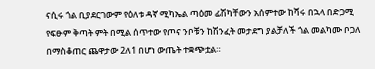ናሲሩ ጎል ቢያደርገውም የዕለቱ ዳኛ ሚካኤል ጣዕመ ፊሽካቸውን አሰምተው ከሻሩ በኋላ በድጋሚ የፍፁም ቅጣት ምት በሚል ሰጥተው የጦና ንቦቹን ከሽንፈት መታደግ ያልቻለች ጎል መልካሙ ቦጋለ በማስቆጠር ጨዋታው 2ለ1 በሆነ ውጤት ተቋጭቷል።